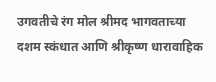उगवतीचे रंग मोल श्रीमद भागवताच्या दशम स्कंधात आणि श्रीकृष्ण धारावाहिक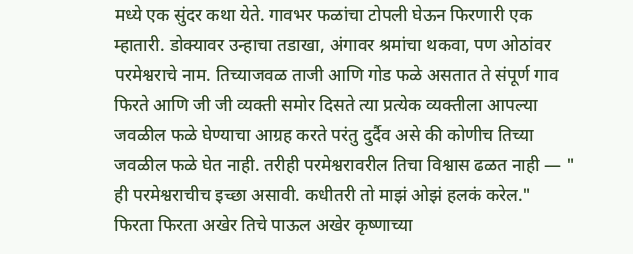मध्ये एक सुंदर कथा येते. गावभर फळांचा टोपली घेऊन फिरणारी एक म्हातारी. डोक्यावर उन्हाचा तडाखा, अंगावर श्रमांचा थकवा, पण ओठांवर परमेश्वराचे नाम. तिच्याजवळ ताजी आणि गोड फळे असतात ते संपूर्ण गाव फिरते आणि जी जी व्यक्ती समोर दिसते त्या प्रत्येक व्यक्तीला आपल्या जवळील फळे घेण्याचा आग्रह करते परंतु दुर्दैव असे की कोणीच तिच्या जवळील फळे घेत नाही. तरीही परमेश्वरावरील तिचा विश्वास ढळत नाही — " ही परमेश्वराचीच इच्छा असावी. कधीतरी तो माझं ओझं हलकं करेल." फिरता फिरता अखेर तिचे पाऊल अखेर कृष्णाच्या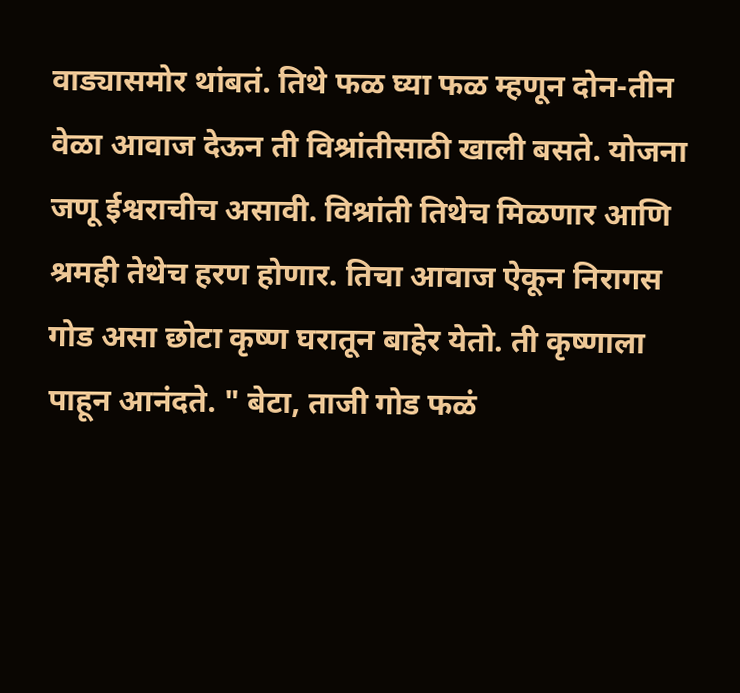वाड्यासमोर थांबतं. तिथे फळ घ्या फळ म्हणून दोन-तीन वेळा आवाज देऊन ती विश्रांतीसाठी खाली बसते. योजना जणू ईश्वराचीच असावी. विश्रांती तिथेच मिळणार आणि श्रमही तेथेच हरण होणार. तिचा आवाज ऐकून निरागस गोड असा छोटा कृष्ण घरातून बाहेर येतो. ती कृष्णाला पाहून आनंदते. " बेटा, ताजी गोड फळं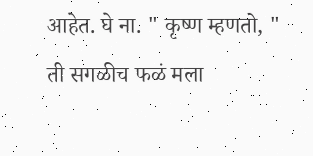आहेत. घे ना. " कृष्ण म्हणतो, " ती सगळीच फळं मला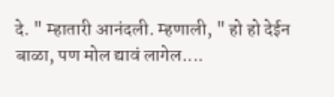दे. " म्हातारी आनंदली. म्हणाली, " हो हो देईन बाळा, पण मोल द्यावं लागेल....